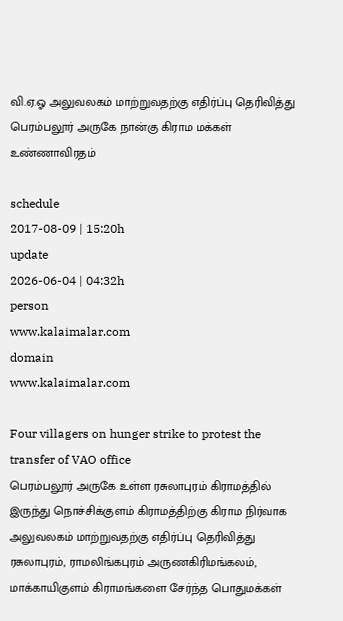வி.ஏ.ஓ அலுவலகம் மாற்றுவதற்கு எதிர்ப்பு தெரிவித்து பெரம்பலூர் அருகே நான்கு கிராம மக்கள் உண்ணாவிரதம்

schedule
2017-08-09 | 15:20h
update
2026-06-04 | 04:32h
person
www.kalaimalar.com
domain
www.kalaimalar.com

Four villagers on hunger strike to protest the transfer of VAO office
பெரம்பலூர் அருகே உள்ள ரசுலாபுரம் கிராமத்தில் இருந்து நொச்சிக்குளம் கிராமத்திற்கு கிராம நிர்வாக அலுவலகம் மாற்றுவதற்கு எதிர்ப்பு தெரிவித்து ரசுலாபுரம், ராமலிங்கபுரம் அருணகிரிமங்கலம், மாக்காயிகுளம் கிராமங்களை சேர்ந்த பொதுமக்கள்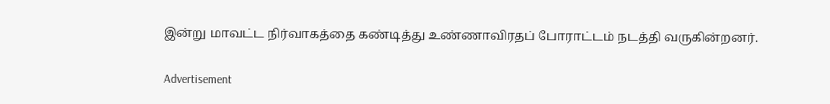இன்று மாவட்ட நிர்வாகத்தை கண்டித்து உண்ணாவிரதப் போராட்டம் நடத்தி வருகின்றனர்.

Advertisement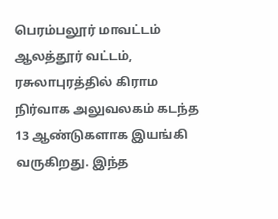பெரம்பலூர் மாவட்டம் ஆலத்தூர் வட்டம், ரசுலாபுரத்தில் கிராம நிர்வாக அலுவலகம் கடந்த 13 ஆண்டுகளாக இயங்கி வருகிறது. இந்த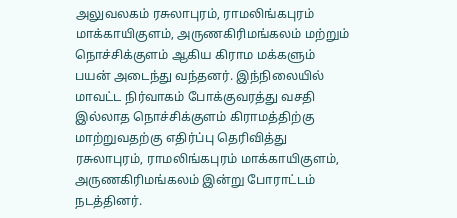அலுவலகம் ரசுலாபுரம், ராமலிங்கபுரம் மாக்காயிகுளம், அருணகிரிமங்கலம் மற்றும் நொச்சிக்குளம் ஆகிய கிராம மக்களும் பயன் அடைந்து வந்தனர். இந்நிலையில் மாவட்ட நிர்வாகம் போக்குவரத்து வசதி இல்லாத நொச்சிக்குளம் கிராமத்திற்கு மாற்றுவதற்கு எதிர்ப்பு தெரிவித்து ரசுலாபுரம், ராமலிங்கபுரம் மாக்காயிகுளம், அருணகிரிமங்கலம் இன்று போராட்டம் நடத்தினர்.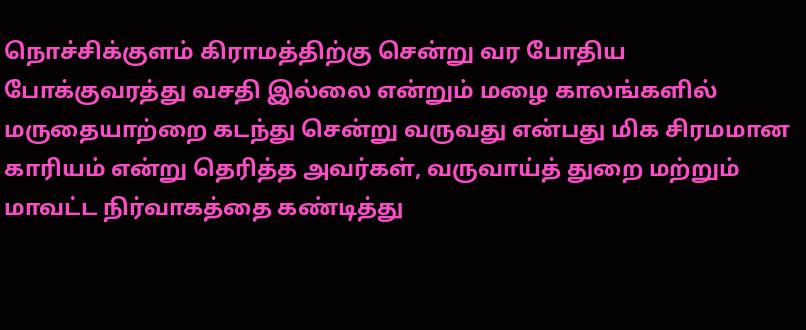நொச்சிக்குளம் கிராமத்திற்கு சென்று வர போதிய போக்குவரத்து வசதி இல்லை என்றும் மழை காலங்களில் மருதையாற்றை கடந்து சென்று வருவது என்பது மிக சிரமமான காரியம் என்று தெரித்த அவர்கள், வருவாய்த் துறை மற்றும் மாவட்ட நிர்வாகத்தை கண்டித்து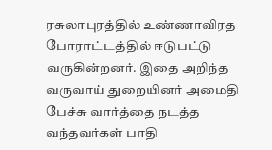ரசுலாபுரத்தில் உண்ணாவிரத போராட்டத்தில் ஈடுபட்டு வருகின்றனர். இதை அறிந்த வருவாய் துறையினர் அமைதி பேச்சு வார்த்தை நடத்த வந்தவர்கள் பாதி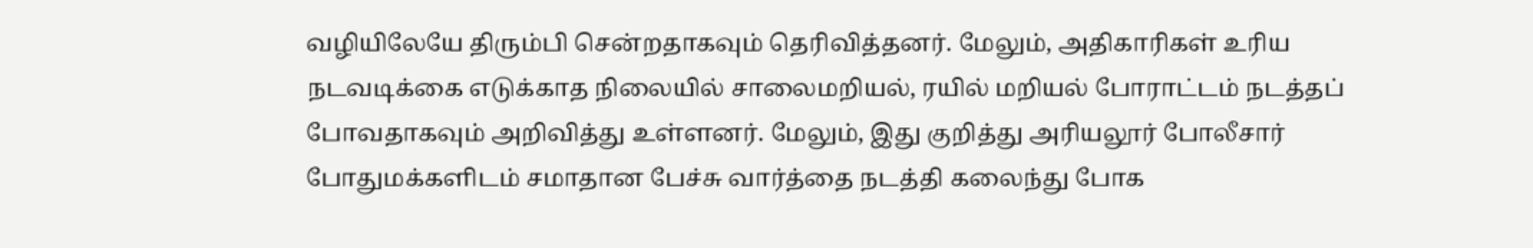வழியிலேயே திரும்பி சென்றதாகவும் தெரிவித்தனர். மேலும், அதிகாரிகள் உரிய நடவடிக்கை எடுக்காத நிலையில் சாலைமறியல், ரயில் மறியல் போராட்டம் நடத்தப் போவதாகவும் அறிவித்து உள்ளனர். மேலும், இது குறித்து அரியலூர் போலீசார் போதுமக்களிடம் சமாதான பேச்சு வார்த்தை நடத்தி கலைந்து போக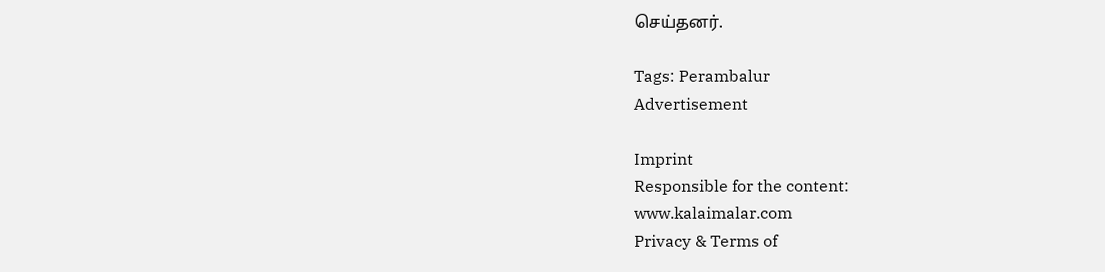செய்தனர்.

Tags: Perambalur
Advertisement

Imprint
Responsible for the content:
www.kalaimalar.com
Privacy & Terms of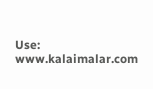Use:
www.kalaimalar.com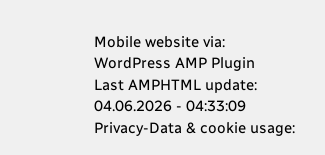Mobile website via:
WordPress AMP Plugin
Last AMPHTML update:
04.06.2026 - 04:33:09
Privacy-Data & cookie usage: